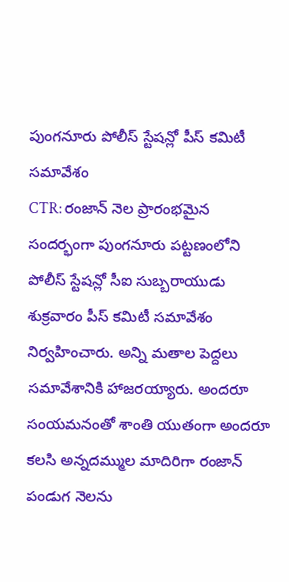పుంగనూరు పోలీస్ స్టేషన్లో పీస్ కమిటీ సమావేశం
CTR: రంజాన్ నెల ప్రారంభమైన సందర్భంగా పుంగనూరు పట్టణంలోని పోలీస్ స్టేషన్లో సీఐ సుబ్బరాయుడు శుక్రవారం పీస్ కమిటీ సమావేశం నిర్వహించారు. అన్ని మతాల పెద్దలు సమావేశానికి హాజరయ్యారు. అందరూ సంయమనంతో శాంతి యుతంగా అందరూ కలసి అన్నదమ్ముల మాదిరిగా రంజాన్ పండుగ నెలను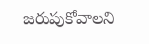జరుపుకోవాలని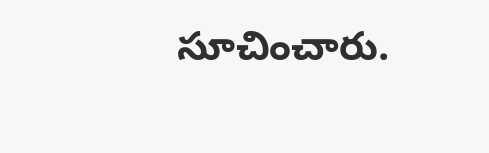సూచించారు.